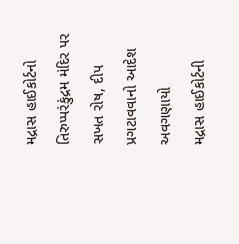મદ્રાસ હાઈકોર્ટનો તિરુપ્પરંકુંદ્રમ મંદિર પર સખત રોષ, દીપ પ્રગટાવવાનો આદેશ અવગણાયો
મદ્રાસ હાઈકોર્ટની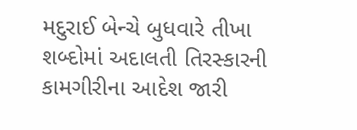મદુરાઈ બેન્ચે બુધવારે તીખા શબ્દોમાં અદાલતી તિરસ્કારની કામગીરીના આદેશ જારી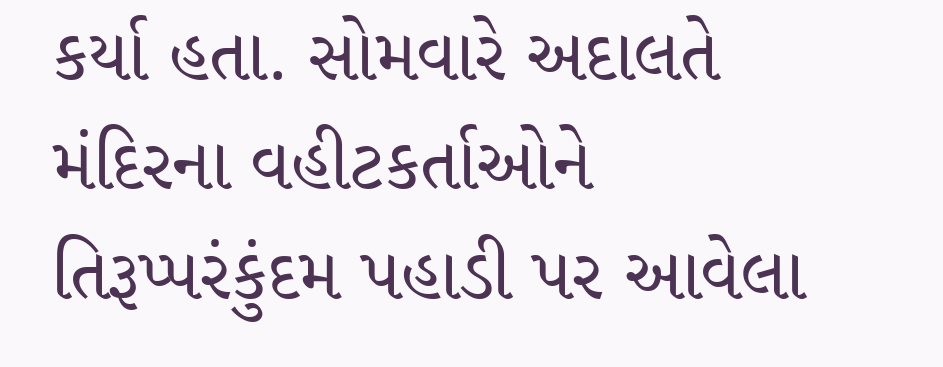કર્યા હતા. સોમવારે અદાલતે મંદિરના વહીટકર્તાઓને તિરૂપ્પરંકુંદમ પહાડી પર આવેલા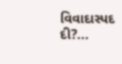વિવાદાસ્પદ દી?...